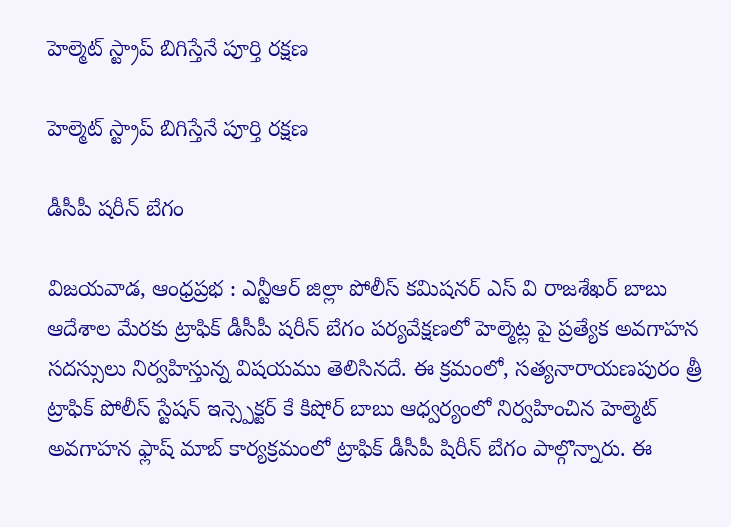హెల్మెట్ స్ట్రాప్ బిగిస్తేనే పూర్తి రక్షణ

హెల్మెట్ స్ట్రాప్ బిగిస్తేనే పూర్తి రక్షణ

డీసీపీ షరీన్ బేగం

విజయవాడ, ఆంధ్రప్రభ : ఎన్టీఆర్ జిల్లా పోలీస్ కమిషనర్ ఎస్ వి రాజశేఖర్ బాబు ఆదేశాల మేరకు ట్రాఫిక్ డీసీపీ షరీన్ బేగం పర్యవేక్షణలో హెల్మెట్ల పై ప్రత్యేక అవగాహన సదస్సులు నిర్వహిస్తున్న విషయము తెలిసినదే. ఈ క్రమంలో, సత్యనారాయణపురం త్రీ ట్రాఫిక్ పోలీస్ స్టేషన్ ఇన్స్పెక్టర్ కే కిషోర్ బాబు ఆధ్వర్యంలో నిర్వహించిన హెల్మెట్ అవగాహన ఫ్లాష్ మాబ్ కార్యక్రమంలో ట్రాఫిక్ డీసీపీ షిరీన్ బేగం పాల్గొన్నారు. ఈ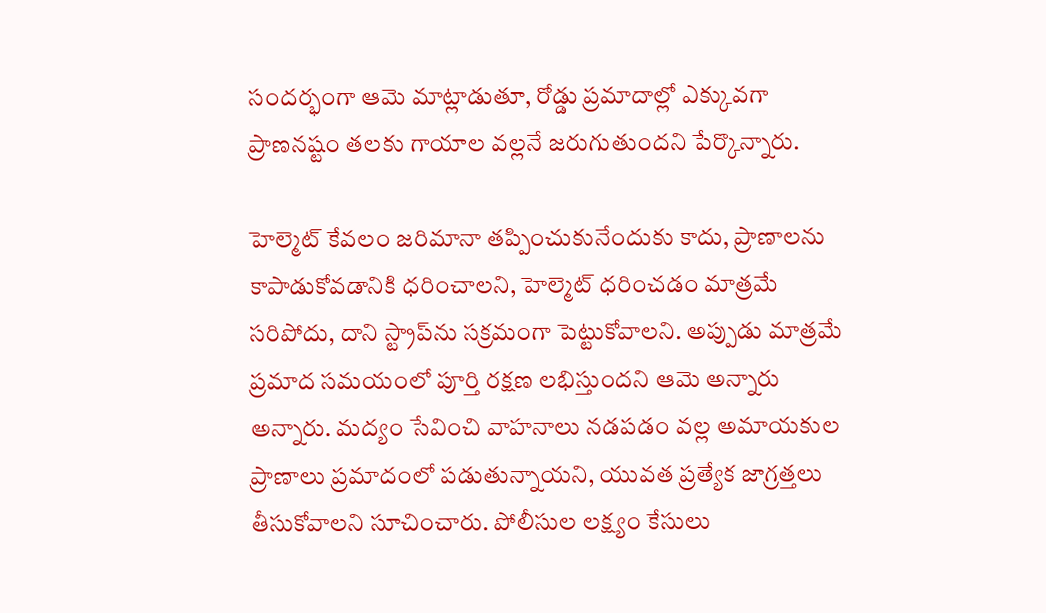సందర్భంగా ఆమె మాట్లాడుతూ, రోడ్డు ప్రమాదాల్లో ఎక్కువగా ప్రాణనష్టం తలకు గాయాల వల్లనే జరుగుతుందని పేర్కొన్నారు.

హెల్మెట్ కేవలం జరిమానా తప్పించుకునేందుకు కాదు, ప్రాణాలను కాపాడుకోవడానికి ధరించాలని, హెల్మెట్ ధరించడం మాత్రమే సరిపోదు, దాని స్ట్రాప్‌ను సక్రమంగా పెట్టుకోవాలని. అప్పుడు మాత్రమే ప్రమాద సమయంలో పూర్తి రక్షణ లభిస్తుందని ఆమె అన్నారు అన్నారు. మద్యం సేవించి వాహనాలు నడపడం వల్ల అమాయకుల ప్రాణాలు ప్రమాదంలో పడుతున్నాయని, యువత ప్రత్యేక జాగ్రత్తలు తీసుకోవాలని సూచించారు. పోలీసుల లక్ష్యం కేసులు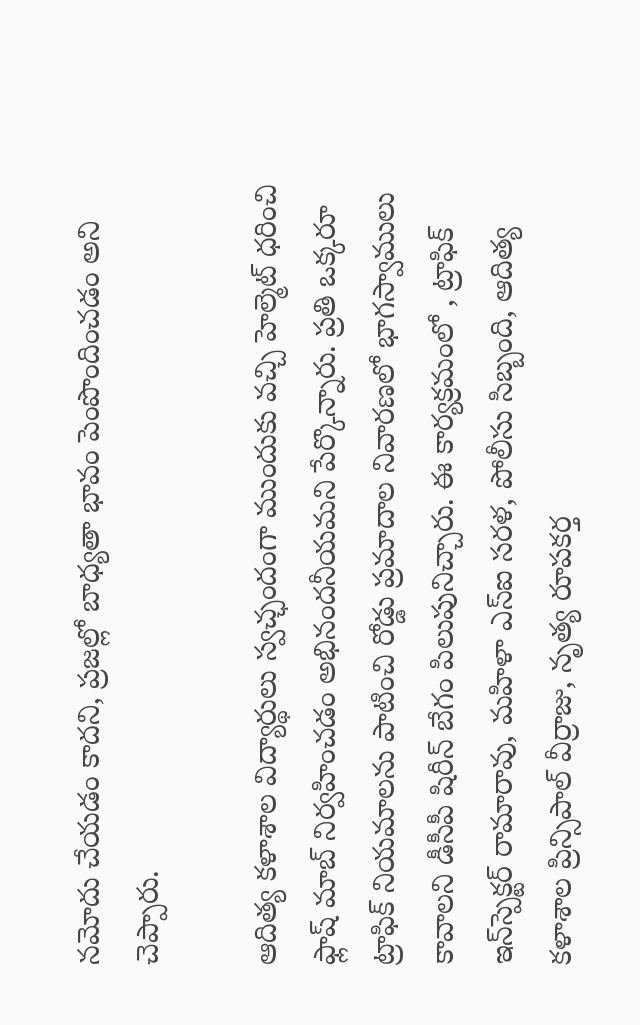నమోదు చేయడం కాదని, ప్రజల్లో బాధ్యతా భావం పెంపొందించడం అని చెప్పారు.

ఆదిత్య కళాశాల విద్యార్థులు స్వచ్ఛందంగా ముందుకు వచ్చి హెల్మెట్ ధరించి ఫ్లాష్ మాబ్ నిర్వహించడం అభినందనీయమని పేర్కొన్నారు. ప్రతి ఒక్కరూ ట్రాఫిక్ నియమాలను పాటించి రోడ్డు ప్రమాదాల నివారణలో భాగస్వాములు కావాలని డీసీపీ షిరీన్ బేగం పిలుపునిచ్చారు. ఈ కార్యక్రమంలో , ట్రాఫిక్ ఇన్‌స్పెక్టర్ రామారావు, మహిళా ఎస్ఐ సరళ, పోలీసు సిబ్బంది, ఆదిత్య కళాశాల ప్రిన్సిపాల్ వీర్రాజు, నృత్య రూపకర్త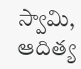స్వామి, ఆదిత్య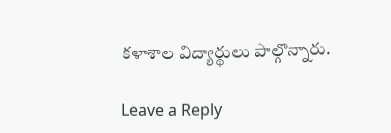కళాశాల విద్యార్థులు పాల్గొన్నారు.

Leave a Reply